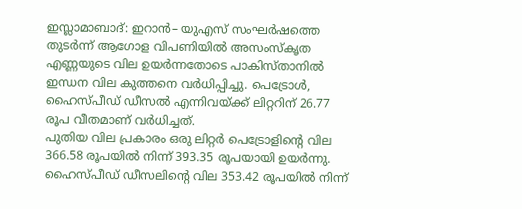ഇസ്ലാമാബാദ്: ഇറാൻ– യുഎസ് സംഘർഷത്തെ തുടർന്ന് ആഗോള വിപണിയിൽ അസംസ്കൃത എണ്ണയുടെ വില ഉയർന്നതോടെ പാകിസ്താനിൽ ഇന്ധന വില കുത്തനെ വർധിപ്പിച്ചു. പെട്രോൾ, ഹൈസ്പീഡ് ഡീസൽ എന്നിവയ്ക്ക് ലിറ്ററിന് 26.77 രൂപ വീതമാണ് വർധിച്ചത്.
പുതിയ വില പ്രകാരം ഒരു ലിറ്റർ പെട്രോളിന്റെ വില 366.58 രൂപയിൽ നിന്ന് 393.35 രൂപയായി ഉയർന്നു. ഹൈസ്പീഡ് ഡീസലിന്റെ വില 353.42 രൂപയിൽ നിന്ന്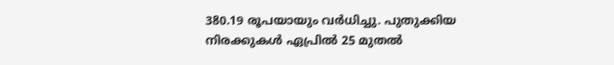380.19 രൂപയായും വർധിച്ചു. പുതുക്കിയ നിരക്കുകൾ ഏപ്രിൽ 25 മുതൽ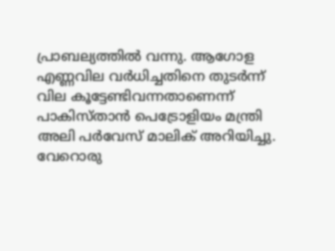പ്രാബല്യത്തിൽ വന്നു. ആഗോള എണ്ണവില വർധിച്ചതിനെ തുടർന്ന് വില കൂട്ടേണ്ടിവന്നതാണെന്ന് പാകിസ്താൻ പെട്രോളിയം മന്ത്രി അലി പർവേസ് മാലിക് അറിയിച്ചു. വേറൊരു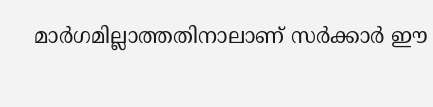മാർഗമില്ലാത്തതിനാലാണ് സർക്കാർ ഈ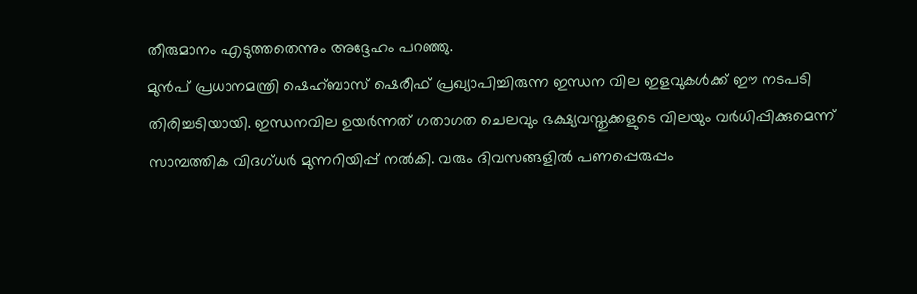തീരുമാനം എടുത്തതെന്നും അദ്ദേഹം പറഞ്ഞു.
മുൻപ് പ്രധാനമന്ത്രി ഷെഹ്ബാസ് ഷെരീഫ് പ്രഖ്യാപിച്ചിരുന്ന ഇന്ധന വില ഇളവുകൾക്ക് ഈ നടപടി തിരിച്ചടിയായി. ഇന്ധനവില ഉയർന്നത് ഗതാഗത ചെലവും ഭക്ഷ്യവസ്തുക്കളുടെ വിലയും വർധിപ്പിക്കുമെന്ന് സാമ്പത്തിക വിദഗ്ധർ മുന്നറിയിപ്പ് നൽകി. വരും ദിവസങ്ങളിൽ പണപ്പെരുപ്പം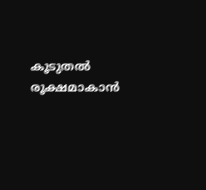കൂടുതൽ രൂക്ഷമാകാൻ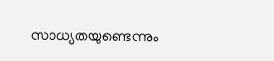സാധ്യതയുണ്ടെന്നും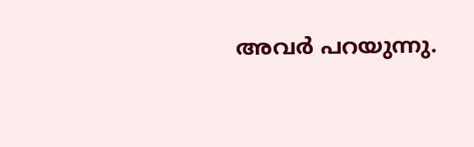അവർ പറയുന്നു.